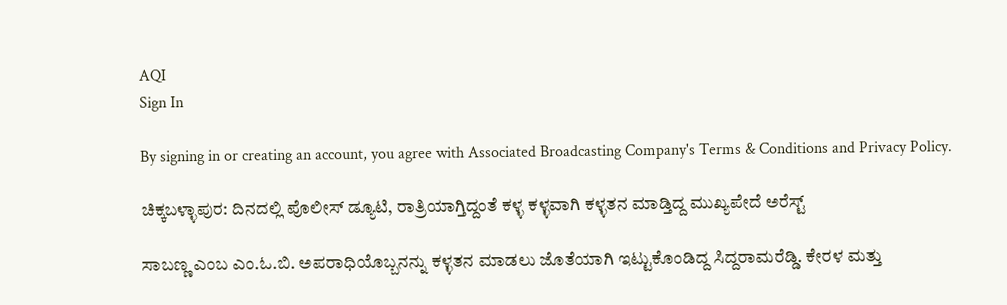AQI
Sign In

By signing in or creating an account, you agree with Associated Broadcasting Company's Terms & Conditions and Privacy Policy.

ಚಿಕ್ಕಬಳ್ಳಾಪುರ: ದಿನದಲ್ಲಿ ಪೊಲೀಸ್ ಡ್ಯೂಟಿ, ರಾತ್ರಿಯಾಗ್ತಿದ್ದಂತೆ ಕಳ್ಳ ಕಳ್ಳವಾಗಿ ಕಳ್ಳತನ ಮಾಡ್ತಿದ್ದ ಮುಖ್ಯಪೇದೆ ಅರೆಸ್ಟ್

ಸಾಬಣ್ಣ ಎಂಬ ಎಂ.ಓ.ಬಿ. ಅಪರಾಧಿಯೊಬ್ಬನನ್ನು ಕಳ್ಳತನ ಮಾಡಲು ಜೊತೆಯಾಗಿ ಇಟ್ಟುಕೊಂಡಿದ್ದ ಸಿದ್ದರಾಮರೆಡ್ಡಿ. ಕೇರಳ ಮತ್ತು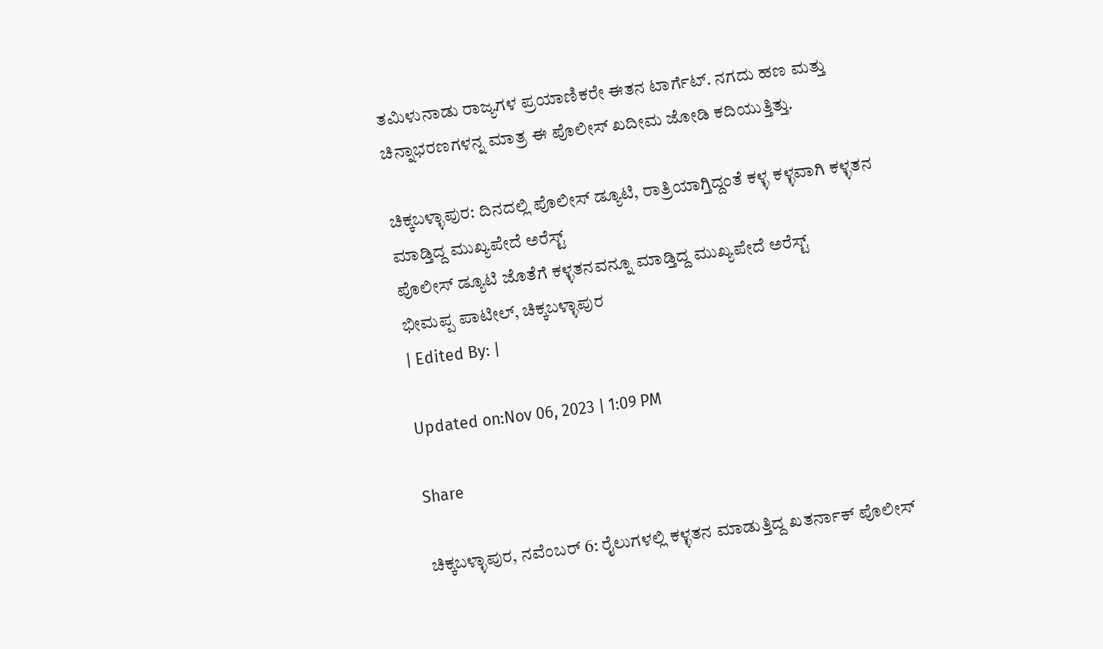ತಮಿಳುನಾಡು ರಾಜ್ಯಗಳ ಪ್ರಯಾಣಿಕರೇ ಈತನ ಟಾರ್ಗೆಟ್. ನಗದು ಹಣ ಮತ್ತು ಚಿನ್ನಾಭರಣಗಳನ್ನ ಮಾತ್ರ ಈ ಪೊಲೀಸ್ ಖದೀಮ ಜೋಡಿ ಕದಿಯುತ್ತಿತ್ತು.

ಚಿಕ್ಕಬಳ್ಳಾಪುರ: ದಿನದಲ್ಲಿ ಪೊಲೀಸ್ ಡ್ಯೂಟಿ, ರಾತ್ರಿಯಾಗ್ತಿದ್ದಂತೆ ಕಳ್ಳ ಕಳ್ಳವಾಗಿ ಕಳ್ಳತನ ಮಾಡ್ತಿದ್ದ ಮುಖ್ಯಪೇದೆ ಅರೆಸ್ಟ್
ಪೊಲೀಸ್ ಡ್ಯೂಟಿ ಜೊತೆಗೆ ಕಳ್ಳತನವನ್ನೂ ಮಾಡ್ತಿದ್ದ ಮುಖ್ಯಪೇದೆ ಅರೆಸ್ಟ್
ಭೀಮಪ್ಪ ಪಾಟೀಲ್, ಚಿಕ್ಕಬಳ್ಳಾಪುರ
| Edited By: |

Updated on:Nov 06, 2023 | 1:09 PM

Share

ಚಿಕ್ಕಬಳ್ಳಾಪುರ, ನವೆಂಬರ್ 6: ರೈಲುಗಳಲ್ಲಿ ಕಳ್ಳತನ ಮಾಡುತ್ತಿದ್ದ ಖತರ್ನಾಕ್ ಪೊಲೀಸ್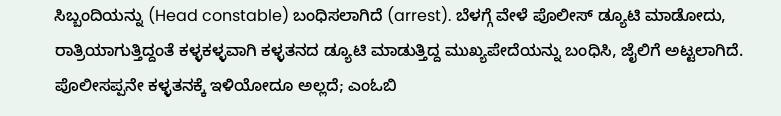ಸಿಬ್ಬಂದಿಯನ್ನು (Head constable) ಬಂಧಿಸಲಾಗಿದೆ (arrest). ಬೆಳಗ್ಗೆ ವೇಳೆ ಪೊಲೀಸ್ ಡ್ಯೂಟಿ ಮಾಡೋದು, ರಾತ್ರಿಯಾಗುತ್ತಿದ್ದಂತೆ ಕಳ್ಳಕಳ್ಳವಾಗಿ ಕಳ್ಳತನದ ಡ್ಯೂಟಿ ಮಾಡುತ್ತಿದ್ದ ಮುಖ್ಯಪೇದೆಯನ್ನು ಬಂಧಿಸಿ, ಜೈಲಿಗೆ ಅಟ್ಟಲಾಗಿದೆ. ಪೊಲೀಸಪ್ಪನೇ ಕಳ್ಳತನಕ್ಕೆ ಇಳಿಯೋದೂ ಅಲ್ಲದೆ; ಎಂಓಬಿ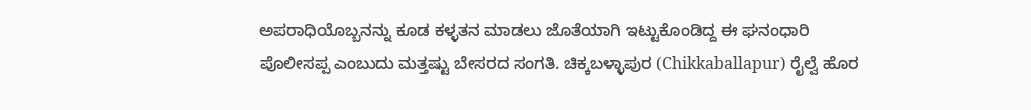ಅಪರಾಧಿಯೊಬ್ಬನನ್ನು ಕೂಡ ಕಳ್ಳತನ ಮಾಡಲು ಜೊತೆಯಾಗಿ ಇಟ್ಟುಕೊಂಡಿದ್ದ ಈ ಘನಂಧಾರಿ ಪೊಲೀಸಪ್ಪ ಎಂಬುದು ಮತ್ತಷ್ಟು ಬೇಸರದ ಸಂಗತಿ. ಚಿಕ್ಕಬಳ್ಳಾಪುರ (Chikkaballapur) ರೈಲ್ವೆ ಹೊರ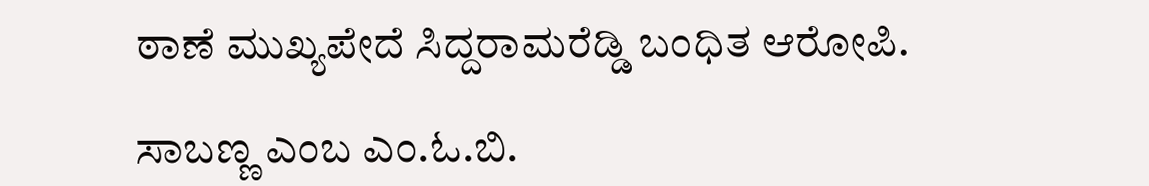ಠಾಣೆ ಮುಖ್ಯಪೇದೆ ಸಿದ್ದರಾಮರೆಡ್ಡಿ ಬಂಧಿತ ಆರೋಪಿ.

ಸಾಬಣ್ಣ ಎಂಬ ಎಂ.ಓ.ಬಿ.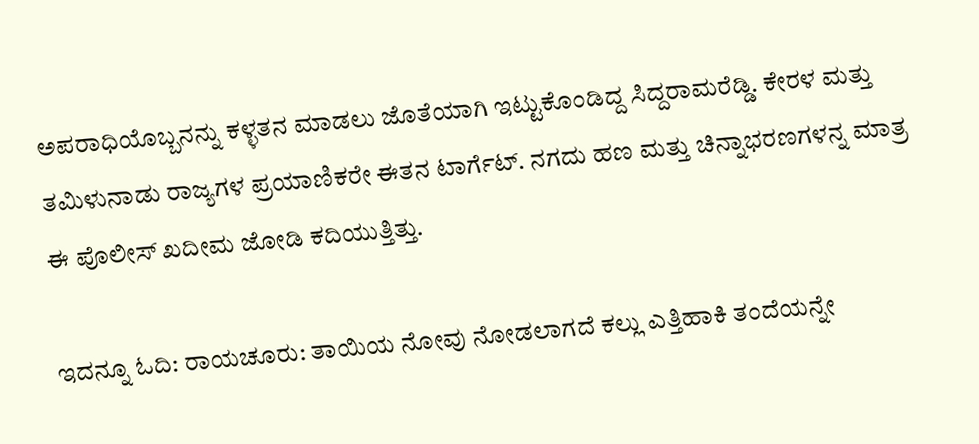ಅಪರಾಧಿಯೊಬ್ಬನನ್ನು ಕಳ್ಳತನ ಮಾಡಲು ಜೊತೆಯಾಗಿ ಇಟ್ಟುಕೊಂಡಿದ್ದ ಸಿದ್ದರಾಮರೆಡ್ಡಿ. ಕೇರಳ ಮತ್ತು ತಮಿಳುನಾಡು ರಾಜ್ಯಗಳ ಪ್ರಯಾಣಿಕರೇ ಈತನ ಟಾರ್ಗೆಟ್. ನಗದು ಹಣ ಮತ್ತು ಚಿನ್ನಾಭರಣಗಳನ್ನ ಮಾತ್ರ ಈ ಪೊಲೀಸ್ ಖದೀಮ ಜೋಡಿ ಕದಿಯುತ್ತಿತ್ತು.

ಇದನ್ನೂ ಓದಿ: ರಾಯಚೂರು: ತಾಯಿಯ ನೋವು ನೋಡಲಾಗದೆ ಕಲ್ಲು ಎತ್ತಿಹಾಕಿ ತಂದೆಯನ್ನೇ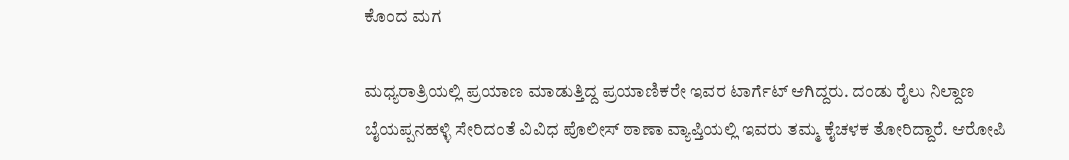ಕೊಂದ ಮಗ

ಮಧ್ಯರಾತ್ರಿಯಲ್ಲಿ ಪ್ರಯಾಣ ಮಾಡುತ್ತಿದ್ದ ಪ್ರಯಾಣಿಕರೇ ಇವರ ಟಾರ್ಗೆಟ್ ಆಗಿದ್ದರು. ದಂಡು ರೈಲು ನಿಲ್ದಾಣ ಬೈಯಪ್ಪನಹಳ್ಳಿ ಸೇರಿದಂತೆ ವಿವಿಧ ಪೊಲೀಸ್ ಠಾಣಾ ವ್ಯಾಪ್ತಿಯಲ್ಲಿ ಇವರು ತಮ್ಮ ಕೈಚಳಕ ತೋರಿದ್ದಾರೆ. ಆರೋಪಿ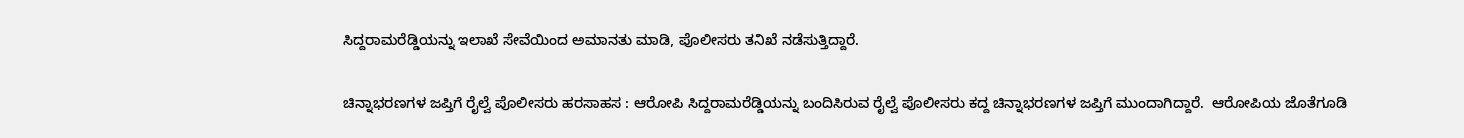ಸಿದ್ದರಾಮರೆಡ್ಡಿಯನ್ನು ಇಲಾಖೆ ಸೇವೆಯಿಂದ ಅಮಾನತು ಮಾಡಿ, ಪೊಲೀಸರು ತನಿಖೆ ನಡೆಸುತ್ತಿದ್ದಾರೆ.

ಚಿನ್ನಾಭರಣಗಳ ಜಪ್ತಿಗೆ ರೈಲ್ವೆ ಪೊಲೀಸರು ಹರಸಾಹಸ : ಆರೋಪಿ ಸಿದ್ದರಾಮರೆಡ್ಡಿಯನ್ನು ಬಂದಿಸಿರುವ ರೈಲ್ವೆ ಪೊಲೀಸರು ಕದ್ದ ಚಿನ್ನಾಭರಣಗಳ ಜಪ್ತಿಗೆ ಮುಂದಾಗಿದ್ದಾರೆ.  ಆರೋಪಿಯ ಜೊತೆಗೂಡಿ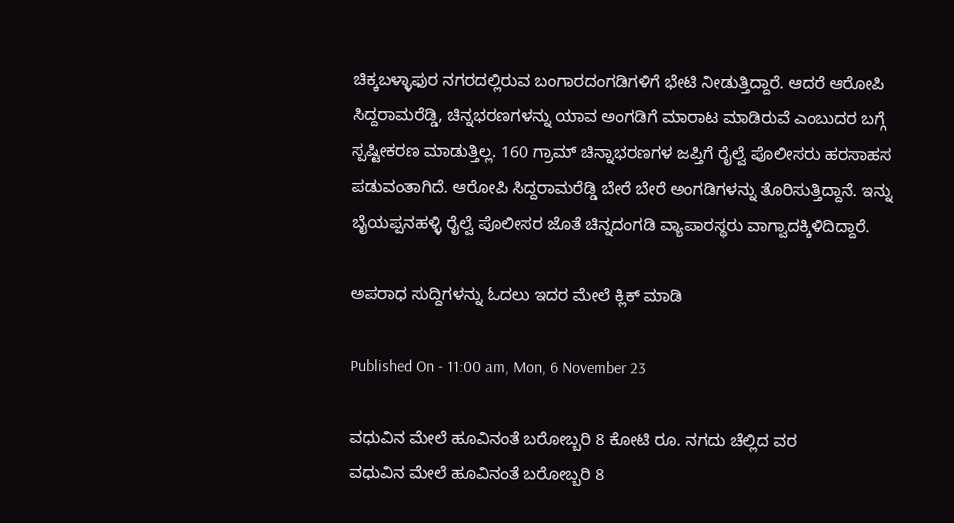ಚಿಕ್ಕಬಳ್ಳಾಫುರ ನಗರದಲ್ಲಿರುವ ಬಂಗಾರದಂಗಡಿಗಳಿಗೆ ಭೇಟಿ ನೀಡುತ್ತಿದ್ದಾರೆ. ಆದರೆ ಆರೋಪಿ ಸಿದ್ದರಾಮರೆಡ್ಡಿ, ಚಿನ್ನಭರಣಗಳನ್ನು ಯಾವ ಅಂಗಡಿಗೆ ಮಾರಾಟ ಮಾಡಿರುವೆ ಎಂಬುದರ ಬಗ್ಗೆ ಸ್ಪಷ್ಟೀಕರಣ ಮಾಡುತ್ತಿಲ್ಲ. 160 ಗ್ರಾಮ್ ಚಿನ್ನಾಭರಣಗಳ ಜಪ್ತಿಗೆ ರೈಲ್ವೆ ಪೊಲೀಸರು ಹರಸಾಹಸ ಪಡುವಂತಾಗಿದೆ. ಆರೋಪಿ ಸಿದ್ದರಾಮರೆಡ್ಡಿ ಬೇರೆ ಬೇರೆ ಅಂಗಡಿಗಳನ್ನು ತೊರಿಸುತ್ತಿದ್ದಾನೆ. ಇನ್ನು ಬೈಯಪ್ಪನಹಳ್ಳಿ ರೈಲ್ವೆ ಪೊಲೀಸರ ಜೊತೆ ಚಿನ್ನದಂಗಡಿ ವ್ಯಾಪಾರಸ್ಥರು ವಾಗ್ವಾದಕ್ಕಿಳಿದಿದ್ದಾರೆ.

ಅಪರಾಧ ಸುದ್ದಿಗಳನ್ನು ಓದಲು ಇದರ ಮೇಲೆ ಕ್ಲಿಕ್ ಮಾಡಿ

Published On - 11:00 am, Mon, 6 November 23

ವಧುವಿನ ಮೇಲೆ ಹೂವಿನಂತೆ ಬರೋಬ್ಬರಿ 8 ಕೋಟಿ ರೂ. ನಗದು ಚೆಲ್ಲಿದ ವರ
ವಧುವಿನ ಮೇಲೆ ಹೂವಿನಂತೆ ಬರೋಬ್ಬರಿ 8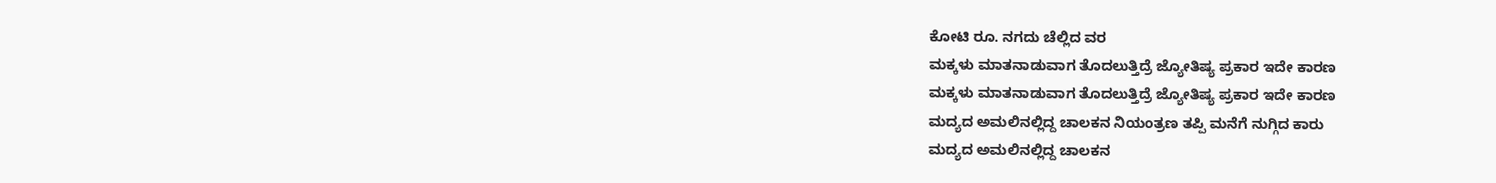ಕೋಟಿ ರೂ. ನಗದು ಚೆಲ್ಲಿದ ವರ
ಮಕ್ಕಳು ಮಾತನಾಡುವಾಗ ತೊದಲುತ್ತಿದ್ರೆ ಜ್ಯೋತಿಷ್ಯ ಪ್ರಕಾರ ಇದೇ ಕಾರಣ
ಮಕ್ಕಳು ಮಾತನಾಡುವಾಗ ತೊದಲುತ್ತಿದ್ರೆ ಜ್ಯೋತಿಷ್ಯ ಪ್ರಕಾರ ಇದೇ ಕಾರಣ
ಮದ್ಯದ ಅಮಲಿನಲ್ಲಿದ್ದ ಚಾಲಕನ ನಿಯಂತ್ರಣ ತಪ್ಪಿ ಮನೆಗೆ ನುಗ್ಗಿದ ಕಾರು
ಮದ್ಯದ ಅಮಲಿನಲ್ಲಿದ್ದ ಚಾಲಕನ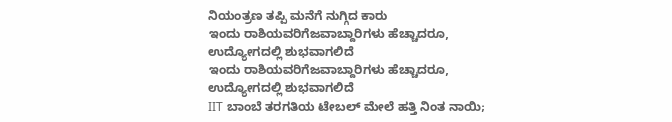ನಿಯಂತ್ರಣ ತಪ್ಪಿ ಮನೆಗೆ ನುಗ್ಗಿದ ಕಾರು
ಇಂದು ರಾಶಿಯವರಿಗೆಜವಾಬ್ದಾರಿಗಳು ಹೆಚ್ಚಾದರೂ, ಉದ್ಯೋಗದಲ್ಲಿ ಶುಭವಾಗಲಿದೆ
ಇಂದು ರಾಶಿಯವರಿಗೆಜವಾಬ್ದಾರಿಗಳು ಹೆಚ್ಚಾದರೂ, ಉದ್ಯೋಗದಲ್ಲಿ ಶುಭವಾಗಲಿದೆ
IIT ಬಾಂಬೆ ತರಗತಿಯ ಟೇಬಲ್ ಮೇಲೆ ಹತ್ತಿ ನಿಂತ ನಾಯಿ;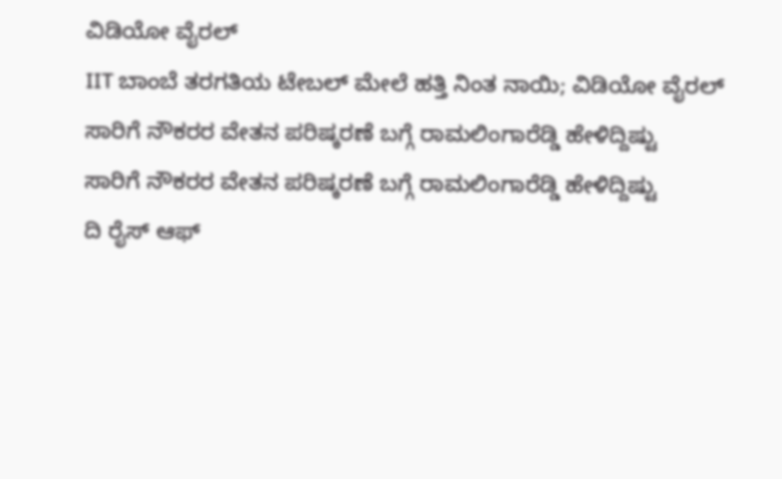ವಿಡಿಯೋ ವೈರಲ್
IIT ಬಾಂಬೆ ತರಗತಿಯ ಟೇಬಲ್ ಮೇಲೆ ಹತ್ತಿ ನಿಂತ ನಾಯಿ; ವಿಡಿಯೋ ವೈರಲ್
ಸಾರಿಗೆ ನೌಕರರ ವೇತನ ಪರಿಷ್ಕರಣೆ ಬಗ್ಗೆ ರಾಮಲಿಂಗಾರೆಡ್ಡಿ ಹೇಳಿದ್ದಿಷ್ಟು
ಸಾರಿಗೆ ನೌಕರರ ವೇತನ ಪರಿಷ್ಕರಣೆ ಬಗ್ಗೆ ರಾಮಲಿಂಗಾರೆಡ್ಡಿ ಹೇಳಿದ್ದಿಷ್ಟು
ದಿ ರೈಸ್ ಆಫ್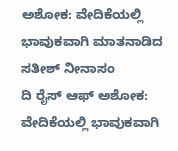ಅಶೋಕ: ವೇದಿಕೆಯಲ್ಲಿ ಭಾವುಕವಾಗಿ ಮಾತನಾಡಿದ ಸತೀಶ್ ನೀನಾಸಂ
ದಿ ರೈಸ್ ಆಫ್ ಅಶೋಕ: ವೇದಿಕೆಯಲ್ಲಿ ಭಾವುಕವಾಗಿ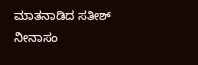ಮಾತನಾಡಿದ ಸತೀಶ್ ನೀನಾಸಂ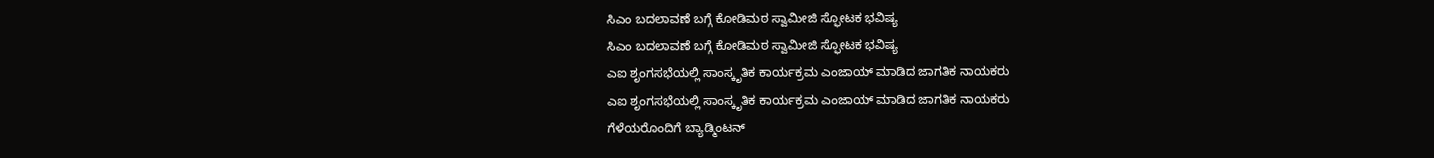ಸಿಎಂ ಬದಲಾವಣೆ ಬಗ್ಗೆ ಕೋಡಿಮಠ ಸ್ವಾಮೀಜಿ ಸ್ಫೋಟಕ ಭವಿಷ್ಯ
ಸಿಎಂ ಬದಲಾವಣೆ ಬಗ್ಗೆ ಕೋಡಿಮಠ ಸ್ವಾಮೀಜಿ ಸ್ಫೋಟಕ ಭವಿಷ್ಯ
ಎಐ ಶೃಂಗಸಭೆಯಲ್ಲಿ ಸಾಂಸ್ಕೃತಿಕ ಕಾರ್ಯಕ್ರಮ ಎಂಜಾಯ್ ಮಾಡಿದ ಜಾಗತಿಕ ನಾಯಕರು
ಎಐ ಶೃಂಗಸಭೆಯಲ್ಲಿ ಸಾಂಸ್ಕೃತಿಕ ಕಾರ್ಯಕ್ರಮ ಎಂಜಾಯ್ ಮಾಡಿದ ಜಾಗತಿಕ ನಾಯಕರು
ಗೆಳೆಯರೊಂದಿಗೆ ಬ್ಯಾಡ್ಮಿಂಟನ್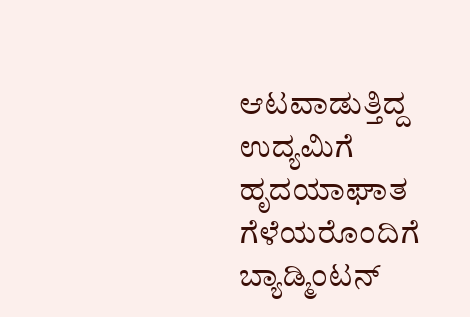ಆಟವಾಡುತ್ತಿದ್ದ ಉದ್ಯಮಿಗೆ ಹೃದಯಾಘಾತ
ಗೆಳೆಯರೊಂದಿಗೆ ಬ್ಯಾಡ್ಮಿಂಟನ್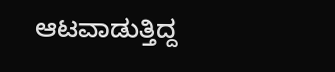ಆಟವಾಡುತ್ತಿದ್ದ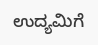ಉದ್ಯಮಿಗೆ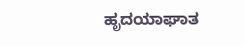ಹೃದಯಾಘಾತ